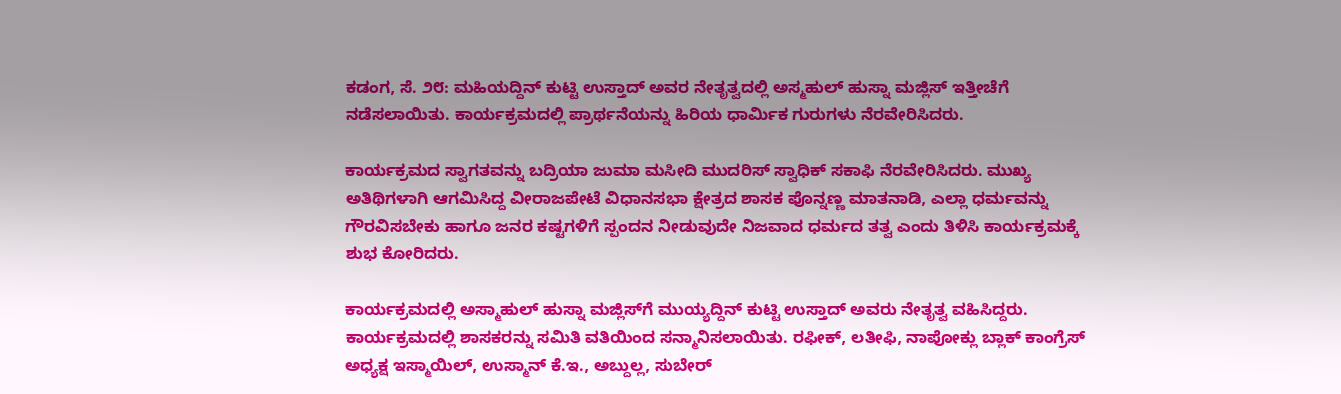ಕಡಂಗ, ಸೆ. ೨೮: ಮಹಿಯದ್ದಿನ್ ಕುಟ್ಟಿ ಉಸ್ತಾದ್ ಅವರ ನೇತೃತ್ವದಲ್ಲಿ ಅಸ್ಮಹುಲ್ ಹುಸ್ನಾ ಮಜ್ಲಿಸ್ ಇತ್ತೀಚೆಗೆ ನಡೆಸಲಾಯಿತು. ಕಾರ್ಯಕ್ರಮದಲ್ಲಿ ಪ್ರಾರ್ಥನೆಯನ್ನು ಹಿರಿಯ ಧಾರ್ಮಿಕ ಗುರುಗಳು ನೆರವೇರಿಸಿದರು.

ಕಾರ್ಯಕ್ರಮದ ಸ್ವಾಗತವನ್ನು ಬದ್ರಿಯಾ ಜುಮಾ ಮಸೀದಿ ಮುದರಿಸ್ ಸ್ವಾಧಿಕ್ ಸಕಾಫಿ ನೆರವೇರಿಸಿದರು. ಮುಖ್ಯ ಅತಿಥಿಗಳಾಗಿ ಆಗಮಿಸಿದ್ದ ವೀರಾಜಪೇಟೆ ವಿಧಾನಸಭಾ ಕ್ಷೇತ್ರದ ಶಾಸಕ ಪೊನ್ನಣ್ಣ ಮಾತನಾಡಿ, ಎಲ್ಲಾ ಧರ್ಮವನ್ನು ಗೌರವಿಸಬೇಕು ಹಾಗೂ ಜನರ ಕಷ್ಟಗಳಿಗೆ ಸ್ಪಂದನ ನೀಡುವುದೇ ನಿಜವಾದ ಧರ್ಮದ ತತ್ವ ಎಂದು ತಿಳಿಸಿ ಕಾರ್ಯಕ್ರಮಕ್ಕೆ ಶುಭ ಕೋರಿದರು.

ಕಾರ್ಯಕ್ರಮದಲ್ಲಿ ಅಸ್ಮಾಹುಲ್ ಹುಸ್ನಾ ಮಜ್ಲಿಸ್‌ಗೆ ಮುಯ್ಯದ್ದಿನ್ ಕುಟ್ಟಿ ಉಸ್ತಾದ್ ಅವರು ನೇತೃತ್ವ ವಹಿಸಿದ್ದರು. ಕಾರ್ಯಕ್ರಮದಲ್ಲಿ ಶಾಸಕರನ್ನು ಸಮಿತಿ ವತಿಯಿಂದ ಸನ್ಮಾನಿಸಲಾಯಿತು. ರಫೀಕ್, ಲತೀಫಿ, ನಾಪೋಕ್ಲು ಬ್ಲಾಕ್ ಕಾಂಗ್ರೆಸ್ ಅಧ್ಯಕ್ಷ ಇಸ್ಮಾಯಿಲ್, ಉಸ್ಮಾನ್ ಕೆ.ಇ., ಅಬ್ದುಲ್ಲ, ಸುಬೇರ್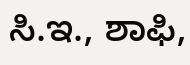ಸಿ.ಇ., ಶಾಫಿ,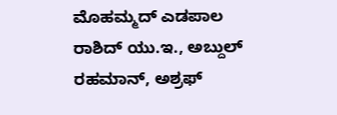ಮೊಹಮ್ಮದ್ ಎಡಪಾಲ ರಾಶಿದ್ ಯು.ಇ., ಅಬ್ದುಲ್ ರಹಮಾನ್, ಅಶ್ರಫ್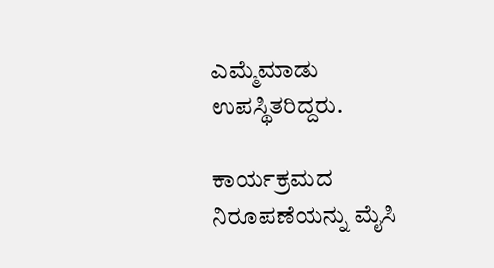ಎಮ್ಮೆಮಾಡು ಉಪಸ್ಥಿತರಿದ್ದರು.

ಕಾರ್ಯಕ್ರಮದ ನಿರೂಪಣೆಯನ್ನು ಮೈಸಿ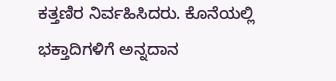ಕತ್ತಣಿರ ನಿರ್ವಹಿಸಿದರು. ಕೊನೆಯಲ್ಲಿ ಭಕ್ತಾದಿಗಳಿಗೆ ಅನ್ನದಾನ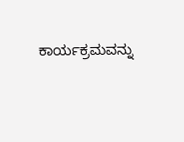ಕಾರ್ಯಕ್ರಮವನ್ನು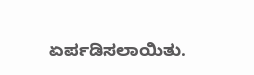ಏರ್ಪಡಿಸಲಾಯಿತು.